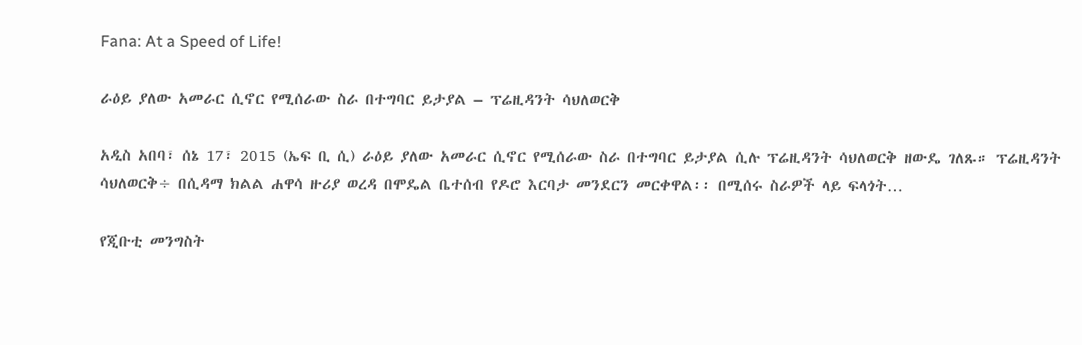Fana: At a Speed of Life!

ራዕይ ያለው አመራር ሲኖር የሚሰራው ስራ በተግባር ይታያል – ፕሬዚዳንት ሳህለወርቅ

አዲስ አበባ፣ ሰኔ 17፣ 2015 (ኤፍ ቢ ሲ) ራዕይ ያለው አመራር ሲኖር የሚሰራው ስራ በተግባር ይታያል ሲሉ ፕሬዚዳንት ሳህለወርቅ ዘውዴ ገለጹ። ፕሬዚዳንት ሳህለወርቅ÷ በሲዳማ ክልል ሐዋሳ ዙሪያ ወረዳ በሞዴል ቤተሰብ የዶሮ እርባታ መንደርን መርቀዋል፡፡ በሚሰሩ ስራዎች ላይ ፍላጎት…

የጂቡቲ መንግስት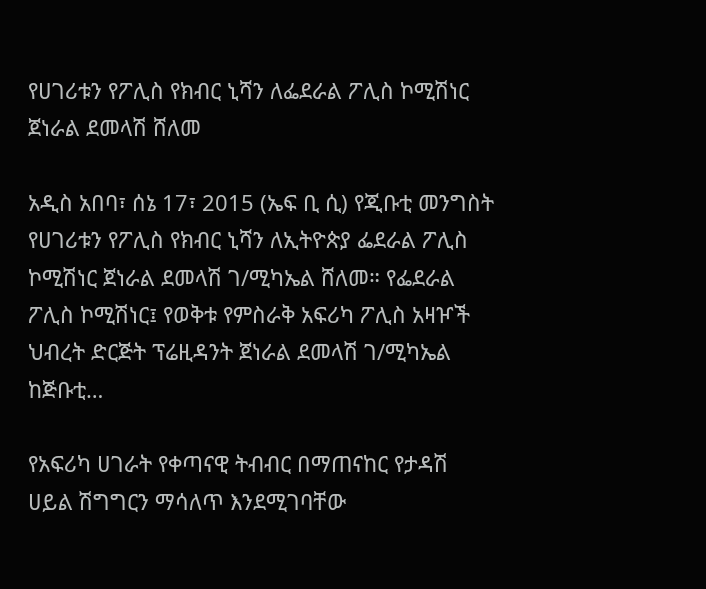የሀገሪቱን የፖሊስ የክብር ኒሻን ለፌደራል ፖሊስ ኮሚሽነር ጀነራል ደመላሽ ሸለመ

አዲስ አበባ፣ ሰኔ 17፣ 2015 (ኤፍ ቢ ሲ) የጂቡቲ መንግስት የሀገሪቱን የፖሊስ የክብር ኒሻን ለኢትዮጵያ ፌደራል ፖሊስ ኮሚሽነር ጀነራል ደመላሽ ገ/ሚካኤል ሸለመ። የፌደራል ፖሊስ ኮሚሽነር፤ የወቅቱ የምስራቅ አፍሪካ ፖሊስ አዛዦች ህብረት ድርጅት ፕሬዚዳንት ጀነራል ደመላሽ ገ/ሚካኤል ከጅቡቲ…

የአፍሪካ ሀገራት የቀጣናዊ ትብብር በማጠናከር የታዳሽ ሀይል ሽግግርን ማሳለጥ እንደሚገባቸው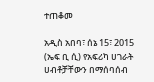ተጠቆመ

አዲስ አበባ፣ ሰኔ 15፣ 2015 (ኤፍ ቢ ሲ) የአፍሪካ ሀገራት ሀብቶቻቸውን በማሰባሰብ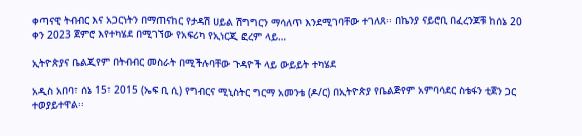ቀጣናዊ ትብብር እና አጋርነትን በማጠናከር የታዳሽ ሀይል ሽግግርን ማሳለጥ እንደሚገባቸው ተገለጸ፡፡ በኬንያ ናይሮቢ በፈረንጆቹ ከሰኔ 20 ቀን 2023 ጀምሮ እየተካሄደ በሚገኘው የአፍሪካ የኢነርጂ ፎረም ላይ…

ኢትዮጵያና ቤልጂየም በትብብር መስራት በሚችሉባቸው ጉዳዮች ላይ ውይይት ተካሄደ

አዲስ አበባ፣ ሰኔ 15፣ 2015 (ኤፍ ቢ ሲ) የግብርና ሚኒስትር ግርማ አመንቴ (ዶ/ር) በኢትዮጵያ የቤልጅየም አምባሳደር ስቴፋን ቲጀን ጋር ተወያይተዋል፡፡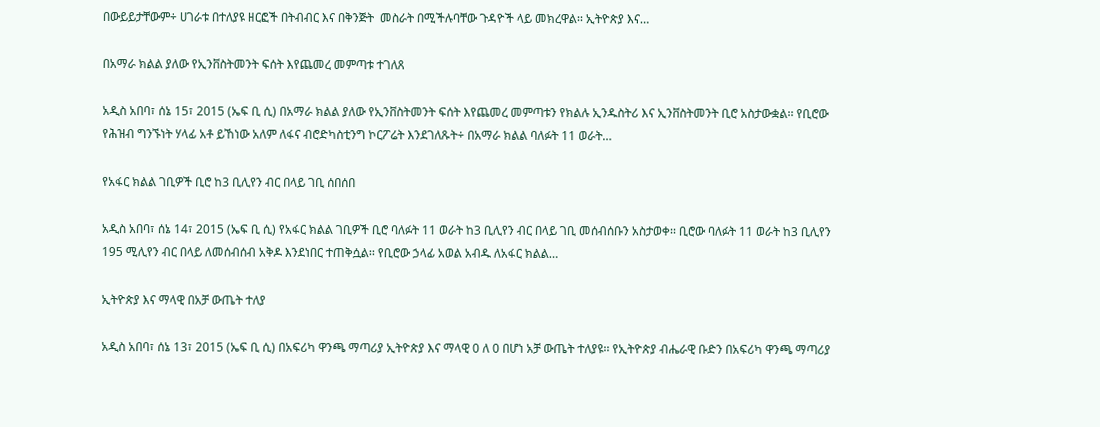በውይይታቸውም÷ ሀገራቱ በተለያዩ ዘርፎች በትብብር እና በቅንጅት  መስራት በሚችሉባቸው ጉዳዮች ላይ መክረዋል፡፡ ኢትዮጵያ እና…

በአማራ ክልል ያለው የኢንቨስትመንት ፍሰት እየጨመረ መምጣቱ ተገለጸ

አዲስ አበባ፣ ሰኔ 15፣ 2015 (ኤፍ ቢ ሲ) በአማራ ክልል ያለው የኢንቨስትመንት ፍሰት እየጨመረ መምጣቱን የክልሉ ኢንዱስትሪ እና ኢንቨስትመንት ቢሮ አስታውቋል፡፡ የቢሮው የሕዝብ ግንኙነት ሃላፊ አቶ ይኸነው አለም ለፋና ብሮድካስቲንግ ኮርፖሬት እንደገለጹት÷ በአማራ ክልል ባለፉት 11 ወራት…

የአፋር ክልል ገቢዎች ቢሮ ከ3 ቢሊየን ብር በላይ ገቢ ሰበሰበ

አዲስ አበባ፣ ሰኔ 14፣ 2015 (ኤፍ ቢ ሲ) የአፋር ክልል ገቢዎች ቢሮ ባለፉት 11 ወራት ከ3 ቢሊየን ብር በላይ ገቢ መሰብሰቡን አስታወቀ፡፡ ቢሮው ባለፉት 11 ወራት ከ3 ቢሊየን 195 ሚሊየን ብር በላይ ለመሰብሰብ አቅዶ እንደነበር ተጠቅሷል፡፡ የቢሮው ኃላፊ አወል አብዱ ለአፋር ክልል…

ኢትዮጵያ እና ማላዊ በአቻ ውጤት ተለያ

አዲስ አበባ፣ ሰኔ 13፣ 2015 (ኤፍ ቢ ሲ) በአፍሪካ ዋንጫ ማጣሪያ ኢትዮጵያ እና ማላዊ 0 ለ 0 በሆነ አቻ ውጤት ተለያዩ፡፡ የኢትዮጵያ ብሔራዊ ቡድን በአፍሪካ ዋንጫ ማጣሪያ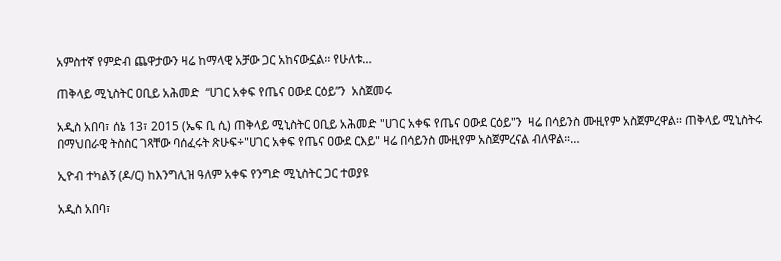አምስተኛ የምድብ ጨዋታውን ዛሬ ከማላዊ አቻው ጋር አከናውኗል፡፡ የሁለቱ…

ጠቅላይ ሚኒስትር ዐቢይ አሕመድ  “ሀገር አቀፍ የጤና ዐውደ ርዕይ”ን  አስጀመሩ

አዲስ አበባ፣ ሰኔ 13፣ 2015 (ኤፍ ቢ ሲ) ጠቅላይ ሚኒስትር ዐቢይ አሕመድ "ሀገር አቀፍ የጤና ዐውደ ርዕይ"ን  ዛሬ በሳይንስ ሙዚየም አስጀምረዋል፡፡ ጠቅላይ ሚኒስትሩ በማህበራዊ ትስስር ገጻቸው ባሰፈሩት ጽሁፍ÷"ሀገር አቀፍ የጤና ዐውደ ርእይ" ዛሬ በሳይንስ ሙዚየም አስጀምረናል ብለዋል።…

ኢዮብ ተካልኝ (ዶ/ር) ከእንግሊዝ ዓለም አቀፍ የንግድ ሚኒስትር ጋር ተወያዩ

አዲስ አበባ፣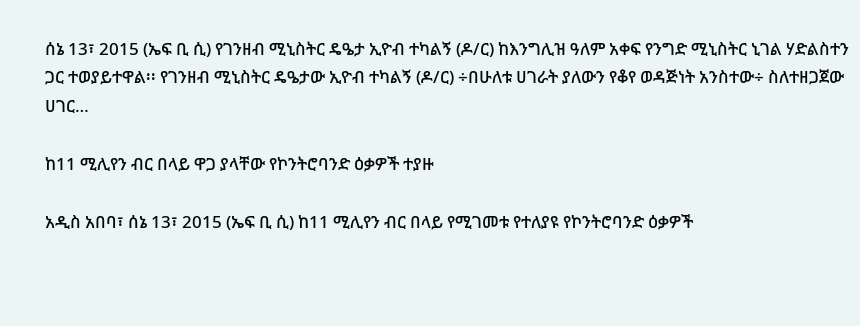ሰኔ 13፣ 2015 (ኤፍ ቢ ሲ) የገንዘብ ሚኒስትር ዴዔታ ኢዮብ ተካልኝ (ዶ/ር) ከእንግሊዝ ዓለም አቀፍ የንግድ ሚኒስትር ኒገል ሃድልስተን ጋር ተወያይተዋል፡፡ የገንዘብ ሚኒስትር ዴዔታው ኢዮብ ተካልኝ (ዶ/ር) ÷በሁለቱ ሀገራት ያለውን የቆየ ወዳጅነት አንስተው÷ ስለተዘጋጀው ሀገር…

ከ11 ሚሊየን ብር በላይ ዋጋ ያላቸው የኮንትሮባንድ ዕቃዎች ተያዙ

አዲስ አበባ፣ ሰኔ 13፣ 2015 (ኤፍ ቢ ሲ) ከ11 ሚሊየን ብር በላይ የሚገመቱ የተለያዩ የኮንትሮባንድ ዕቃዎች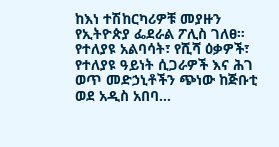ከእነ ተሽከርካሪዎቹ መያዙን የኢትዮጵያ ፌደራል ፖሊስ ገለፀ። የተለያዩ አልባሳት፣ የሺሻ ዕቃዎች፣ የተለያዩ ዓይነት ሲጋራዎች እና ሕገ ወጥ መድኃኒቶችን ጭነው ከጅቡቲ ወደ አዲስ አበባ…